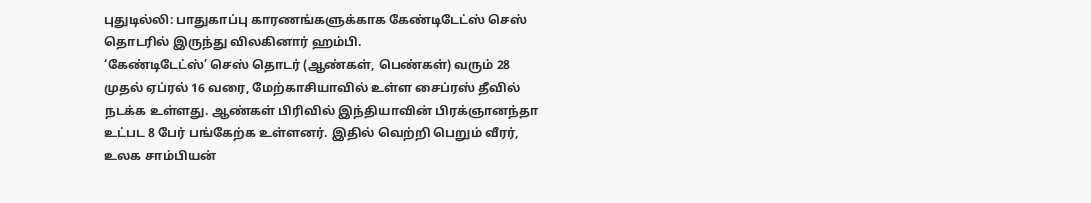புதுடில்லி: பாதுகாப்பு காரணங்களுக்காக கேண்டிடேட்ஸ் செஸ் தொடரில் இருந்து விலகினார் ஹம்பி.
‘கேண்டிடேட்ஸ்’ செஸ் தொடர் (ஆண்கள், பெண்கள்) வரும் 28 முதல் ஏப்ரல் 16 வரை, மேற்காசியாவில் உள்ள சைப்ரஸ் தீவில் நடக்க உள்ளது. ஆண்கள் பிரிவில் இந்தியாவின் பிரக்ஞானந்தா உட்பட 8 பேர் பங்கேற்க உள்ளனர். இதில் வெற்றி பெறும் வீரர், உலக சாம்பியன்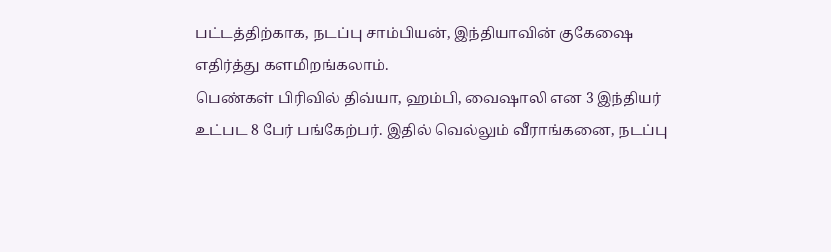பட்டத்திற்காக, நடப்பு சாம்பியன், இந்தியாவின் குகேஷை எதிர்த்து களமிறங்கலாம்.
பெண்கள் பிரிவில் திவ்யா, ஹம்பி, வைஷாலி என 3 இந்தியர் உட்பட 8 பேர் பங்கேற்பர். இதில் வெல்லும் வீராங்கனை, நடப்பு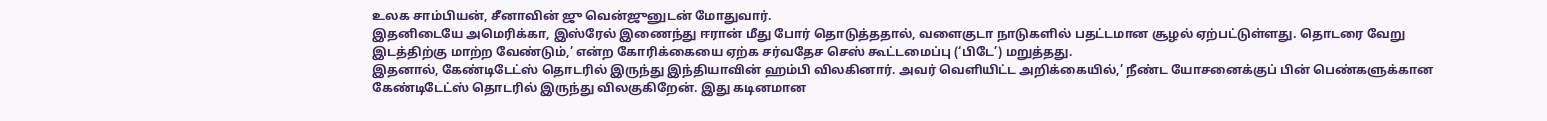உலக சாம்பியன், சீனாவின் ஜு வென்ஜுனுடன் மோதுவார்.
இதனிடையே அமெரிக்கா, இஸ்ரேல் இணைந்து ஈரான் மீது போர் தொடுத்ததால், வளைகுடா நாடுகளில் பதட்டமான சூழல் ஏற்பட்டுள்ளது. தொடரை வேறு இடத்திற்கு மாற்ற வேண்டும்,’ என்ற கோரிக்கையை ஏற்க சர்வதேச செஸ் கூட்டமைப்பு (‘பிடே’) மறுத்தது.
இதனால், கேண்டிடேட்ஸ் தொடரில் இருந்து இந்தியாவின் ஹம்பி விலகினார். அவர் வெளியிட்ட அறிக்கையில்,’ நீண்ட யோசனைக்குப் பின் பெண்களுக்கான கேண்டிடேட்ஸ் தொடரில் இருந்து விலகுகிறேன். இது கடினமான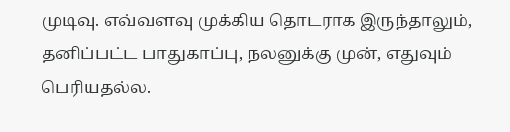முடிவு. எவ்வளவு முக்கிய தொடராக இருந்தாலும், தனிப்பட்ட பாதுகாப்பு, நலனுக்கு முன், எதுவும் பெரியதல்ல.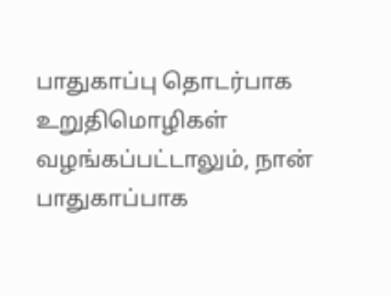பாதுகாப்பு தொடர்பாக உறுதிமொழிகள் வழங்கப்பட்டாலும், நான் பாதுகாப்பாக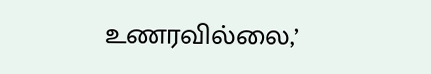உணரவில்லை,’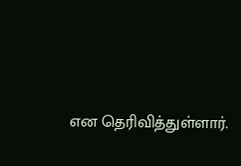என தெரிவித்துள்ளார்.